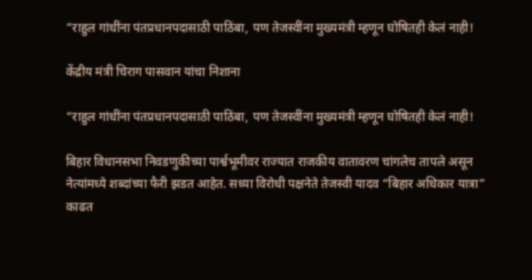“राहुल गांधींना पंतप्रधानपदासाठी पाठिंबा, पण तेजस्वींना मुख्यमंत्री म्हणून घोषितही केलं नाही!

केंद्रीय मंत्री चिराग पासवान यांचा निशाना

“राहुल गांधींना पंतप्रधानपदासाठी पाठिंबा, पण तेजस्वींना मुख्यमंत्री म्हणून घोषितही केलं नाही!

बिहार विधानसभा निवडणुकीच्या पार्श्वभूमीवर राज्यात राजकीय वातावरण चांगलेच तापले असून नेत्यांमध्ये शब्दांच्या फैरी झडत आहेत. सध्या विरोधी पक्षनेते तेजस्वी यादव “बिहार अधिकार यात्रा” काढत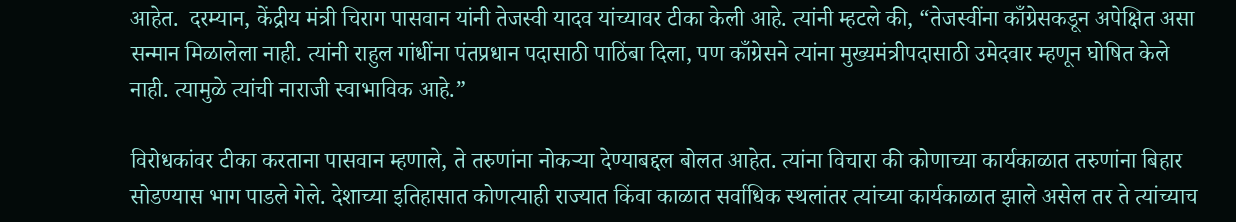आहेत.  दरम्यान, केंद्रीय मंत्री चिराग पासवान यांनी तेजस्वी यादव यांच्यावर टीका केली आहे. त्यांनी म्हटले की, “तेजस्वींना काँग्रेसकडून अपेक्षित असा सन्मान मिळालेला नाही. त्यांनी राहुल गांधींना पंतप्रधान पदासाठी पाठिंबा दिला, पण काँग्रेसने त्यांना मुख्यमंत्रीपदासाठी उमेदवार म्हणून घोषित केले नाही. त्यामुळे त्यांची नाराजी स्वाभाविक आहे.”

विरोधकांवर टीका करताना पासवान म्हणाले, ते तरुणांना नोकऱ्या देण्याबद्दल बोलत आहेत. त्यांना विचारा की कोणाच्या कार्यकाळात तरुणांना बिहार सोडण्यास भाग पाडले गेले. देशाच्या इतिहासात कोणत्याही राज्यात किंवा काळात सर्वाधिक स्थलांतर त्यांच्या कार्यकाळात झाले असेल तर ते त्यांच्याच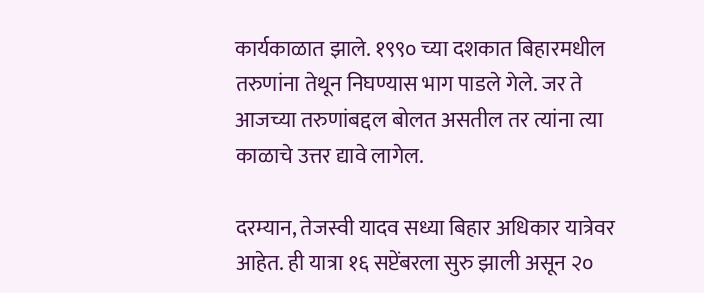कार्यकाळात झाले. १९९० च्या दशकात बिहारमधील तरुणांना तेथून निघण्यास भाग पाडले गेले. जर ते आजच्या तरुणांबद्दल बोलत असतील तर त्यांना त्या काळाचे उत्तर द्यावे लागेल.

दरम्यान, तेजस्वी यादव सध्या बिहार अधिकार यात्रेवर आहेत. ही यात्रा १६ सप्टेंबरला सुरु झाली असून २०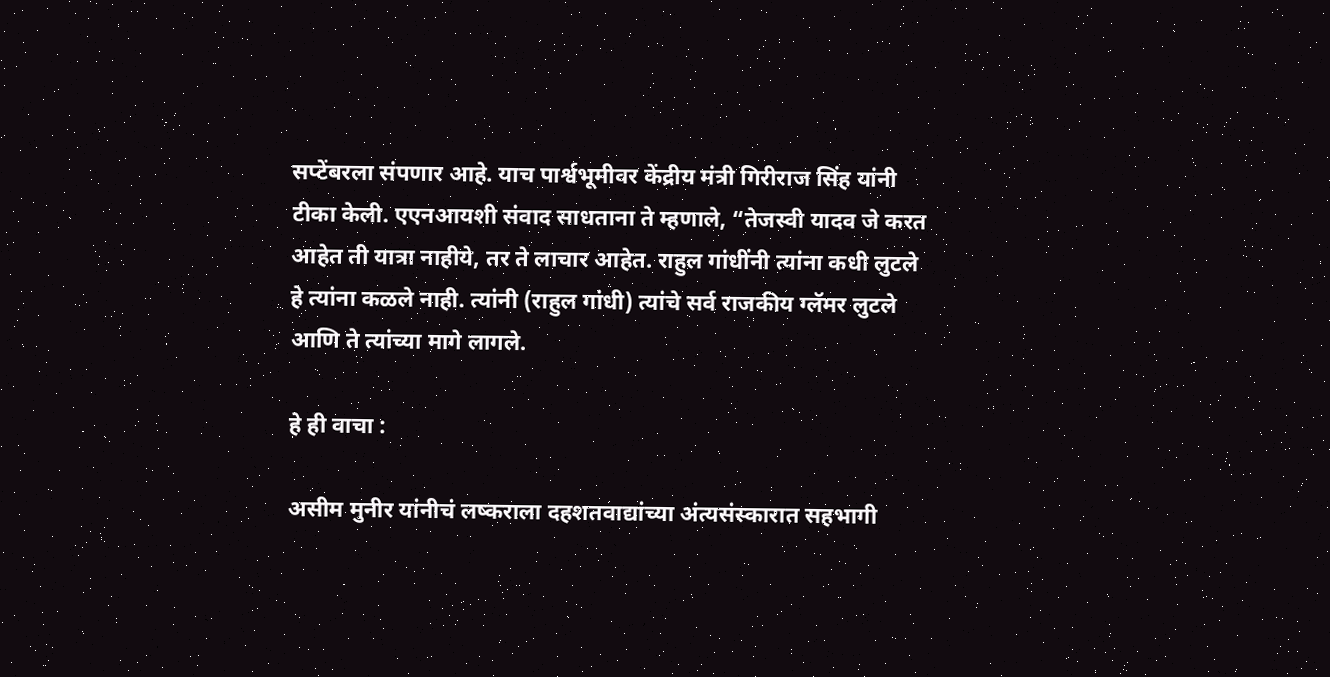सप्टेंबरला संपणार आहे. याच पार्श्वभूमीवर केंद्रीय मंत्री गिरीराज सिंह यांनी टीका केली. एएनआयशी संवाद साधताना ते म्हणाले, “तेजस्वी यादव जे करत आहेत ती यात्रा नाहीये, तर ते लाचार आहेत. राहुल गांधींनी त्यांना कधी लुटले हे त्यांना कळले नाही. त्यांनी (राहुल गांधी) त्यांचे सर्व राजकीय ग्लॅमर लुटले आणि ते त्यांच्या मागे लागले.

हे ही वाचा :

असीम मुनीर यांनीचं लष्कराला दहशतवाद्यांच्या अंत्यसंस्कारात सहभागी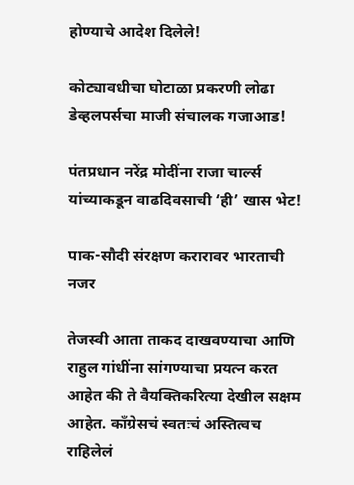होण्याचे आदेश दिलेले!

कोट्यावधीचा घोटाळा प्रकरणी लोढा डेव्हलपर्सचा माजी संचालक गजाआड!

पंतप्रधान नरेंद्र मोदींना राजा चार्ल्स यांच्याकडून वाढदिवसाची ‘ही’ खास भेट!

पाक-सौदी संरक्षण करारावर भारताची नजर

तेजस्वी आता ताकद दाखवण्याचा आणि राहुल गांधींना सांगण्याचा प्रयत्न करत आहेत की ते वैयक्तिकरित्या देखील सक्षम आहेत. काँग्रेसचं स्वतःचं अस्तित्वच राहिलेलं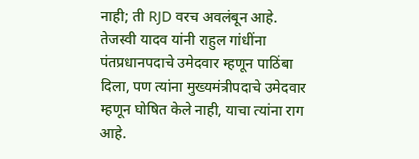नाही; ती RJD वरच अवलंबून आहे. तेजस्वी यादव यांनी राहुल गांधींना पंतप्रधानपदाचे उमेदवार म्हणून पाठिंबा दिला, पण त्यांना मुख्यमंत्रीपदाचे उमेदवार म्हणून घोषित केले नाही, याचा त्यांना राग आहे.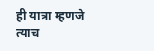ही यात्रा म्हणजे त्याच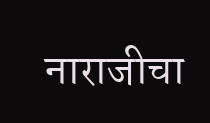नाराजीचा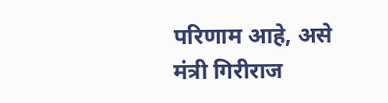परिणाम आहे, असे मंत्री गिरीराज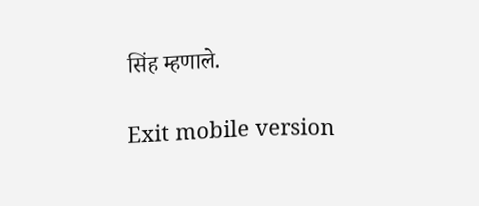सिंह म्हणाले.

Exit mobile version